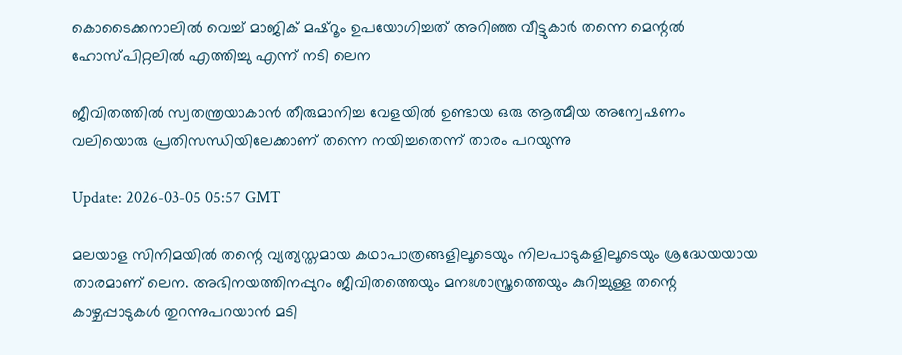കൊടൈക്കനാലിൽ വെച്ച് മാജിക് മഷ്‌റൂം ഉപയോഗിച്ചത് അറിഞ്ഞ വീട്ടുകാർ തന്നെ മെന്റൽ ഹോസ്പിറ്റലിൽ എത്തിച്ചു എന്ന് നടി ലെന

ജീവിതത്തിൽ സ്വതന്ത്രയാകാൻ തീരുമാനിച്ച വേളയിൽ ഉണ്ടായ ഒരു ആത്മീയ അന്വേഷണം വലിയൊരു പ്രതിസന്ധിയിലേക്കാണ് തന്നെ നയിച്ചതെന്ന് താരം പറയുന്നു

Update: 2026-03-05 05:57 GMT

മലയാള സിനിമയിൽ തന്റെ വ്യത്യസ്തമായ കഥാപാത്രങ്ങളിലൂടെയും നിലപാടുകളിലൂടെയും ശ്രദ്ധേയയായ താരമാണ് ലെന. അഭിനയത്തിനപ്പുറം ജീവിതത്തെയും മനഃശാസ്ത്രത്തെയും കുറിച്ചുള്ള തന്റെ കാഴ്ചപ്പാടുകൾ തുറന്നുപറയാൻ മടി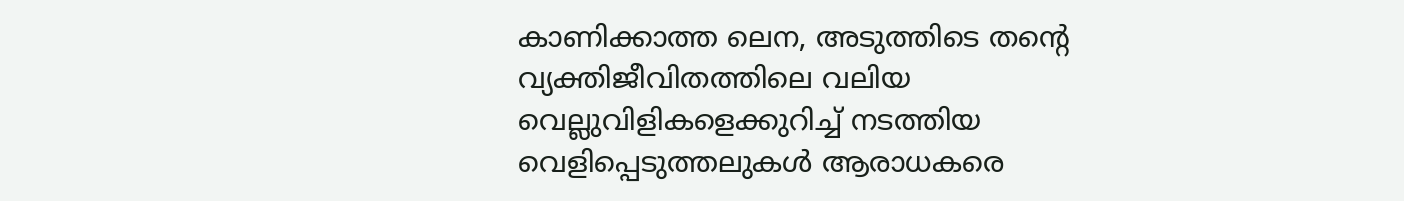കാണിക്കാത്ത ലെന, അടുത്തിടെ തന്റെ വ്യക്തിജീവിതത്തിലെ വലിയ വെല്ലുവിളികളെക്കുറിച്ച് നടത്തിയ വെളിപ്പെടുത്തലുകൾ ആരാധകരെ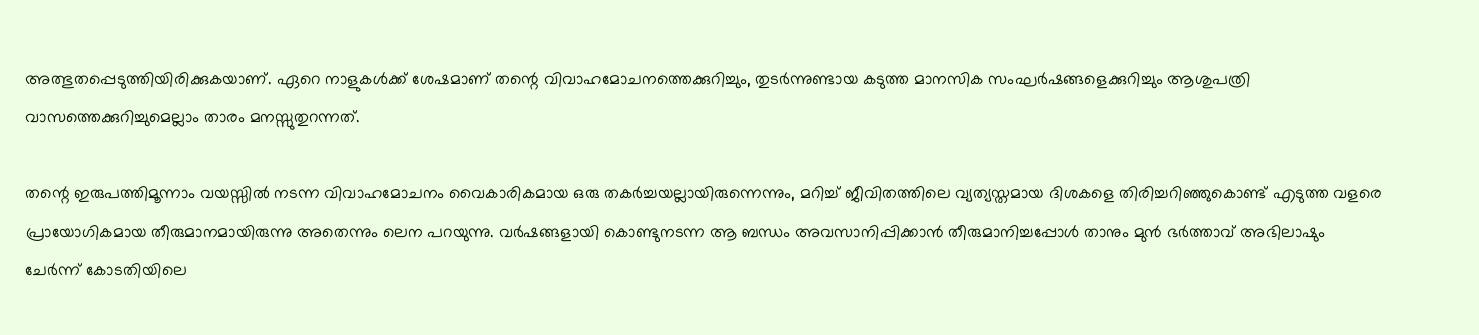അത്ഭുതപ്പെടുത്തിയിരിക്കുകയാണ്. ഏറെ നാളുകൾക്ക് ശേഷമാണ് തന്റെ വിവാഹമോചനത്തെക്കുറിച്ചും, തുടർന്നുണ്ടായ കടുത്ത മാനസിക സംഘർഷങ്ങളെക്കുറിച്ചും ആശുപത്രി വാസത്തെക്കുറിച്ചുമെല്ലാം താരം മനസ്സുതുറന്നത്.

തന്റെ ഇരുപത്തിമൂന്നാം വയസ്സിൽ നടന്ന വിവാഹമോചനം വൈകാരികമായ ഒരു തകർച്ചയല്ലായിരുന്നെന്നും, മറിച്ച് ജീവിതത്തിലെ വ്യത്യസ്തമായ ദിശകളെ തിരിച്ചറിഞ്ഞുകൊണ്ട് എടുത്ത വളരെ പ്രായോഗികമായ തീരുമാനമായിരുന്നു അതെന്നും ലെന പറയുന്നു. വർഷങ്ങളായി കൊണ്ടുനടന്ന ആ ബന്ധം അവസാനിപ്പിക്കാൻ തീരുമാനിച്ചപ്പോൾ താനും മുൻ ഭർത്താവ് അഭിലാഷും ചേർന്ന് കോടതിയിലെ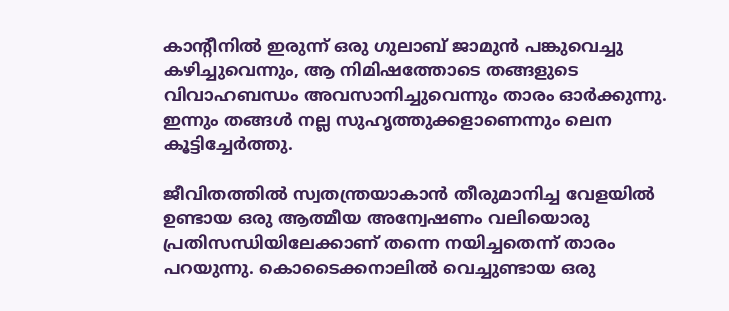കാന്റീനിൽ ഇരുന്ന് ഒരു ഗുലാബ് ജാമുൻ പങ്കുവെച്ചു കഴിച്ചുവെന്നും, ആ നിമിഷത്തോടെ തങ്ങളുടെ വിവാഹബന്ധം അവസാനിച്ചുവെന്നും താരം ഓർക്കുന്നു. ഇന്നും തങ്ങൾ നല്ല സുഹൃത്തുക്കളാണെന്നും ലെന കൂട്ടിച്ചേർത്തു.

ജീവിതത്തിൽ സ്വതന്ത്രയാകാൻ തീരുമാനിച്ച വേളയിൽ ഉണ്ടായ ഒരു ആത്മീയ അന്വേഷണം വലിയൊരു പ്രതിസന്ധിയിലേക്കാണ് തന്നെ നയിച്ചതെന്ന് താരം പറയുന്നു. കൊടൈക്കനാലിൽ വെച്ചുണ്ടായ ഒരു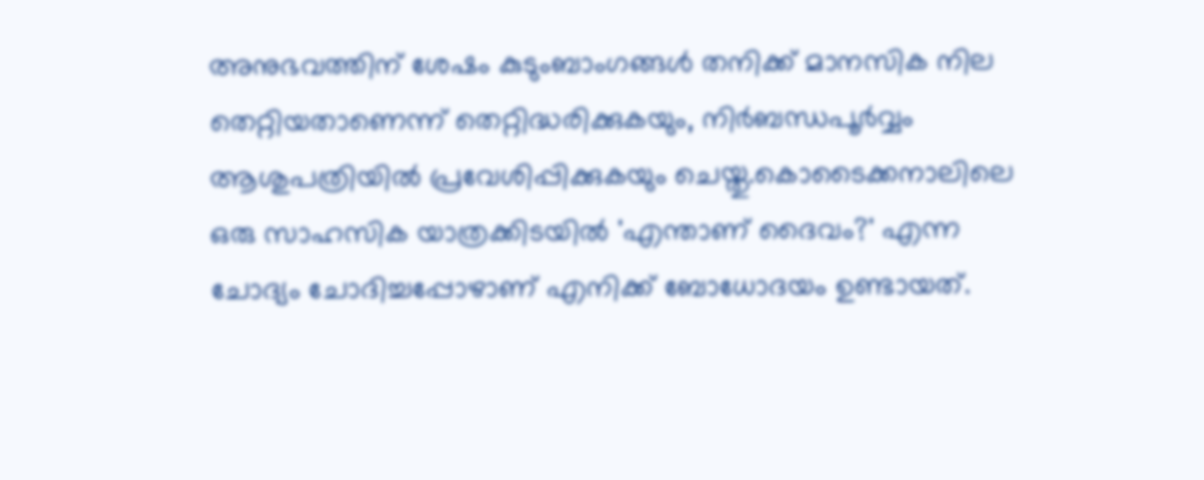അനുഭവത്തിന് ശേഷം കുടുംബാംഗങ്ങൾ തനിക്ക് മാനസിക നില തെറ്റിയതാണെന്ന് തെറ്റിദ്ധരിക്കുകയും, നിർബന്ധപൂർവ്വം ആശുപത്രിയിൽ പ്രവേശിപ്പിക്കുകയും ചെയ്തു.കൊടൈക്കനാലിലെ ഒരു സാഹസിക യാത്രക്കിടയിൽ 'എന്താണ് ദൈവം?' എന്ന ചോദ്യം ചോദിച്ചപ്പോഴാണ് എനിക്ക് ബോധോദയം ഉണ്ടായത്.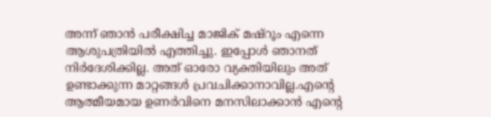അന്ന് ഞാൻ പരീക്ഷിച്ച മാജിക് മഷ്റൂം എന്നെ ആശുപത്രിയിൽ എത്തിച്ചു. ഇപ്പോൾ ഞാനത് നിർദേശിക്കില്ല. അത് ഓരോ വ്യക്തിയിലും അത് ഉണ്ടാക്കുന്ന മാറ്റങ്ങൾ പ്രവചിക്കാനാവില്ല.എന്റെ ആത്മീയമായ ഉണർവിനെ മനസിലാക്കാൻ എന്റെ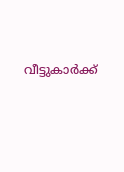വീട്ടുകാർക്ക്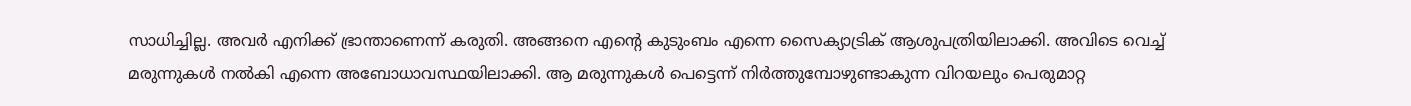സാധിച്ചില്ല. അവർ എനിക്ക് ഭ്രാന്താണെന്ന് കരുതി. അങ്ങനെ എന്റെ കുടുംബം എന്നെ സൈക്യാട്രിക് ആശുപത്രിയിലാക്കി. അവിടെ വെച്ച് മരുന്നുകൾ നൽകി എന്നെ അബോധാവസ്ഥയിലാക്കി. ആ മരുന്നുകൾ പെട്ടെന്ന് നിർത്തുമ്പോഴുണ്ടാകുന്ന വിറയലും പെരുമാറ്റ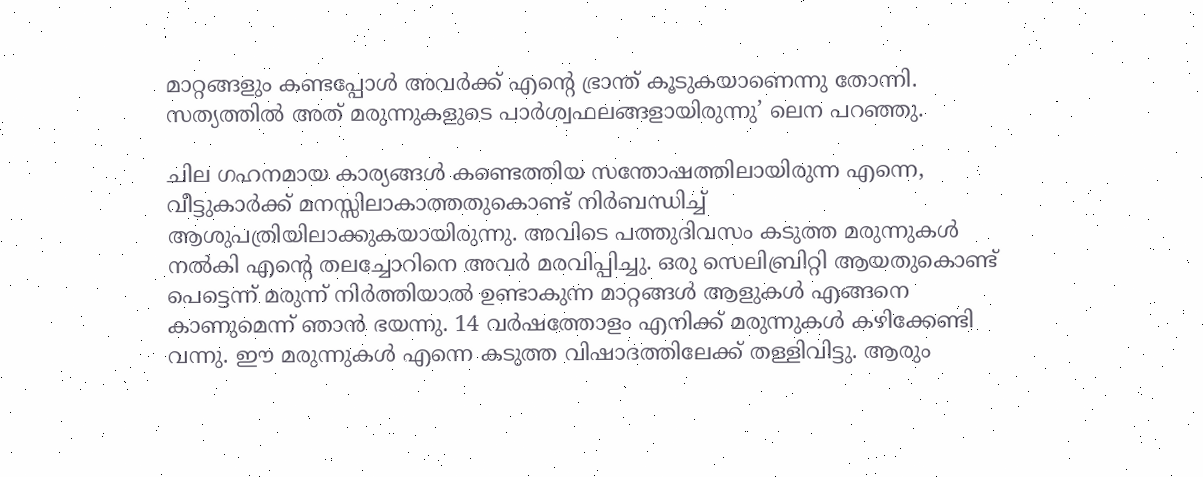മാറ്റങ്ങളും കണ്ടപ്പോൾ അവർക്ക് എന്റെ ഭ്രാന്ത് കൂടുകയാണെന്നു തോന്നി. സത്യത്തിൽ അത് മരുന്നുകളുടെ പാർശ്വഫലങ്ങളായിരുന്നു’ ലെന പറഞ്ഞു.

ചില ഗഹനമായ കാര്യങ്ങൾ കണ്ടെത്തിയ സന്തോഷത്തിലായിരുന്ന എന്നെ, വീട്ടുകാർക്ക് മനസ്സിലാകാത്തതുകൊണ്ട് നിർബന്ധിച്ച് ആശുപത്രിയിലാക്കുകയായിരുന്നു. അവിടെ പത്തുദിവസം കടുത്ത മരുന്നുകൾ നൽകി എന്റെ തലച്ചോറിനെ അവർ മരവിപ്പിച്ചു. ഒരു സെലിബ്രിറ്റി ആയതുകൊണ്ട് പെട്ടെന്ന് മരുന്ന് നിർത്തിയാൽ ഉണ്ടാകുന്ന മാറ്റങ്ങൾ ആളുകൾ എങ്ങനെ കാണുമെന്ന് ഞാൻ ഭയന്നു. 14 വർഷത്തോളം എനിക്ക് മരുന്നുകൾ കഴിക്കേണ്ടി വന്നു. ഈ മരുന്നുകൾ എന്നെ കടുത്ത വിഷാദത്തിലേക്ക് തള്ളിവിട്ടു. ആരും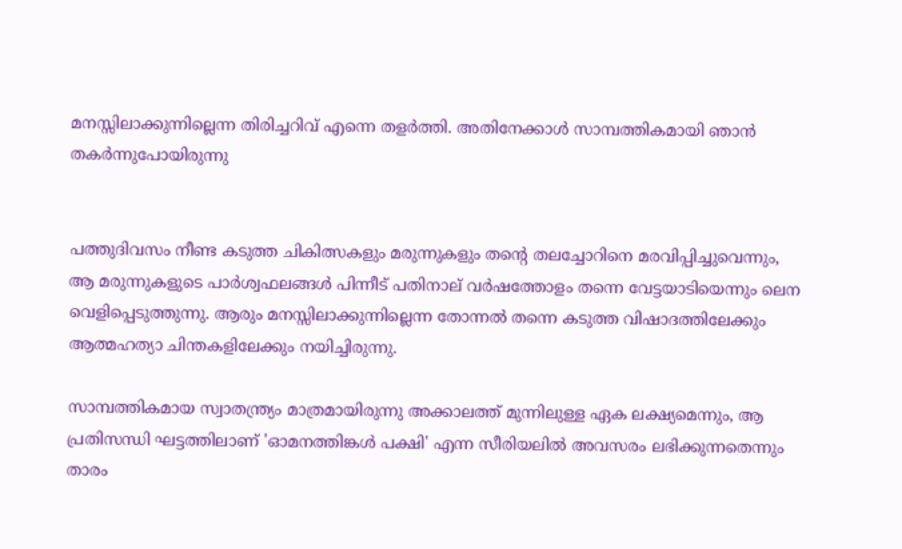മനസ്സിലാക്കുന്നില്ലെന്ന തിരിച്ചറിവ് എന്നെ തളർത്തി. അതിനേക്കാൾ സാമ്പത്തികമായി ഞാൻ തകർന്നുപോയിരുന്നു


പത്തുദിവസം നീണ്ട കടുത്ത ചികിത്സകളും മരുന്നുകളും തന്റെ തലച്ചോറിനെ മരവിപ്പിച്ചുവെന്നും, ആ മരുന്നുകളുടെ പാർശ്വഫലങ്ങൾ പിന്നീട് പതിനാല് വർഷത്തോളം തന്നെ വേട്ടയാടിയെന്നും ലെന വെളിപ്പെടുത്തുന്നു. ആരും മനസ്സിലാക്കുന്നില്ലെന്ന തോന്നൽ തന്നെ കടുത്ത വിഷാദത്തിലേക്കും ആത്മഹത്യാ ചിന്തകളിലേക്കും നയിച്ചിരുന്നു.

സാമ്പത്തികമായ സ്വാതന്ത്ര്യം മാത്രമായിരുന്നു അക്കാലത്ത് മുന്നിലുള്ള ഏക ലക്ഷ്യമെന്നും, ആ പ്രതിസന്ധി ഘട്ടത്തിലാണ് 'ഓമനത്തിങ്കൾ പക്ഷി' എന്ന സീരിയലിൽ അവസരം ലഭിക്കുന്നതെന്നും താരം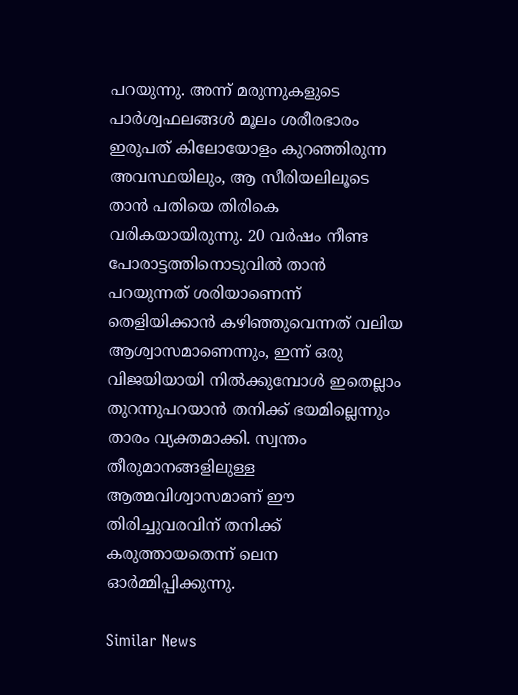പറയുന്നു. അന്ന് മരുന്നുകളുടെ പാർശ്വഫലങ്ങൾ മൂലം ശരീരഭാരം ഇരുപത് കിലോയോളം കുറഞ്ഞിരുന്ന അവസ്ഥയിലും, ആ സീരിയലിലൂടെ താൻ പതിയെ തിരികെ വരികയായിരുന്നു. 20 വർഷം നീണ്ട പോരാട്ടത്തിനൊടുവിൽ താൻ പറയുന്നത് ശരിയാണെന്ന് തെളിയിക്കാൻ കഴിഞ്ഞുവെന്നത് വലിയ ആശ്വാസമാണെന്നും, ഇന്ന് ഒരു വിജയിയായി നിൽക്കുമ്പോൾ ഇതെല്ലാം തുറന്നുപറയാൻ തനിക്ക് ഭയമില്ലെന്നും താരം വ്യക്തമാക്കി. സ്വന്തം തീരുമാനങ്ങളിലുള്ള ആത്മവിശ്വാസമാണ് ഈ തിരിച്ചുവരവിന് തനിക്ക് കരുത്തായതെന്ന് ലെന ഓർമ്മിപ്പിക്കുന്നു.

Similar News